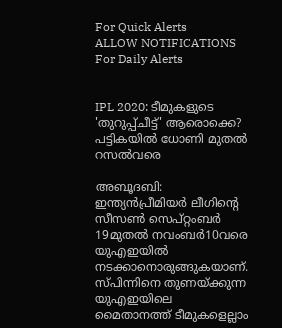For Quick Alerts
ALLOW NOTIFICATIONS
For Daily Alerts


IPL 2020: ടീമുകളുടെ 'തുറുപ്പ്ചീട്ട്' ആരൊക്കെ? പട്ടികയില്‍ ധോണി മുതല്‍ റസല്‍വരെ

അബൂദബി: ഇന്ത്യന്‍പ്രീമിയര്‍ ലീഗിന്റെ സീസണ്‍ സെപ്റ്റംബര്‍ 19മുതല്‍ നവംബര്‍10വരെ യുഎഇയില്‍ നടക്കാനൊരുങ്ങുകയാണ്. സ്പിന്നിനെ തുണയ്ക്കുന്ന യുഎഇയിലെ മൈതാനത്ത് ടീമുകളെല്ലാം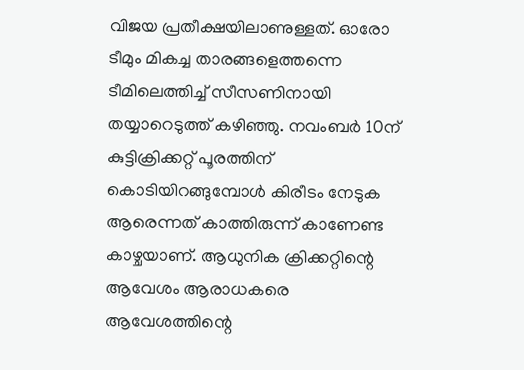വിജയ പ്രതീക്ഷയിലാണുള്ളത്. ഓരോ ടീമും മികച്ച താരങ്ങളെത്തന്നെ ടീമിലെത്തിച്ച് സീസണിനായി തയ്യാറെടുത്ത് കഴിഞ്ഞു. നവംബര്‍ 10ന് കുട്ടിക്രിക്കറ്റ് പൂരത്തിന് കൊടിയിറങ്ങുമ്പോള്‍ കിരീടം നേടുക ആരെന്നത് കാത്തിരുന്ന് കാണേണ്ട കാഴ്ചയാണ്. ആധുനിക ക്രിക്കറ്റിന്റെ ആവേശം ആരാധകരെ ആവേശത്തിന്റെ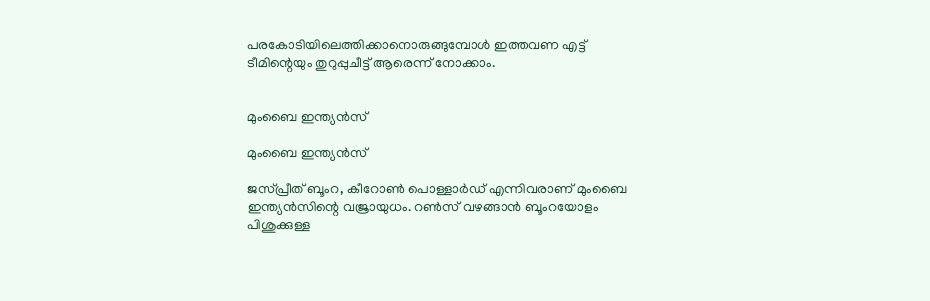പരകോടിയിലെത്തിക്കാനൊരുങ്ങുമ്പോള്‍ ഇത്തവണ എട്ട് ടീമിന്റെയും തുറുപ്പുചീട്ട് ആരെന്ന് നോക്കാം.


മുംബൈ ഇന്ത്യന്‍സ്

മുംബൈ ഇന്ത്യന്‍സ്

ജസ്പ്രീത് ബൂംറ, കീറോണ്‍ പൊള്ളാര്‍ഡ് എന്നിവരാണ് മുംബൈ ഇന്ത്യന്‍സിന്റെ വജ്രായുധം. റണ്‍സ് വഴങ്ങാന്‍ ബൂംറയോളം പിശുക്കുള്ള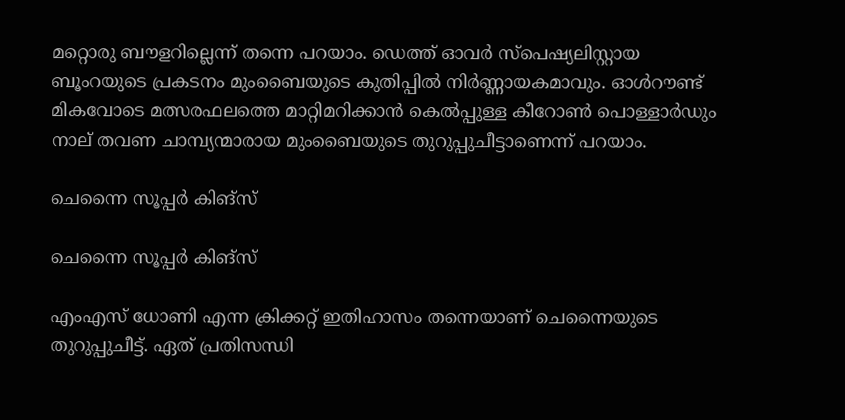മറ്റൊരു ബൗളറില്ലെന്ന് തന്നെ പറയാം. ഡെത്ത് ഓവര്‍ സ്‌പെഷ്യലിസ്റ്റായ ബൂംറയുടെ പ്രകടനം മുംബൈയുടെ കുതിപ്പില്‍ നിര്‍ണ്ണായകമാവും. ഓള്‍റൗണ്ട് മികവോടെ മത്സരഫലത്തെ മാറ്റിമറിക്കാന്‍ കെല്‍പ്പുള്ള കീറോണ്‍ പൊള്ളാര്‍ഡും നാല് തവണ ചാമ്പ്യന്മാരായ മുംബൈയുടെ തുറുപ്പുചീട്ടാണെന്ന് പറയാം.

ചെന്നൈ സൂപ്പര്‍ കിങ്‌സ്

ചെന്നൈ സൂപ്പര്‍ കിങ്‌സ്

എംഎസ് ധോണി എന്ന ക്രിക്കറ്റ് ഇതിഹാസം തന്നെയാണ് ചെന്നൈയുടെ തുറുപ്പുചീട്ട്. ഏത് പ്രതിസന്ധി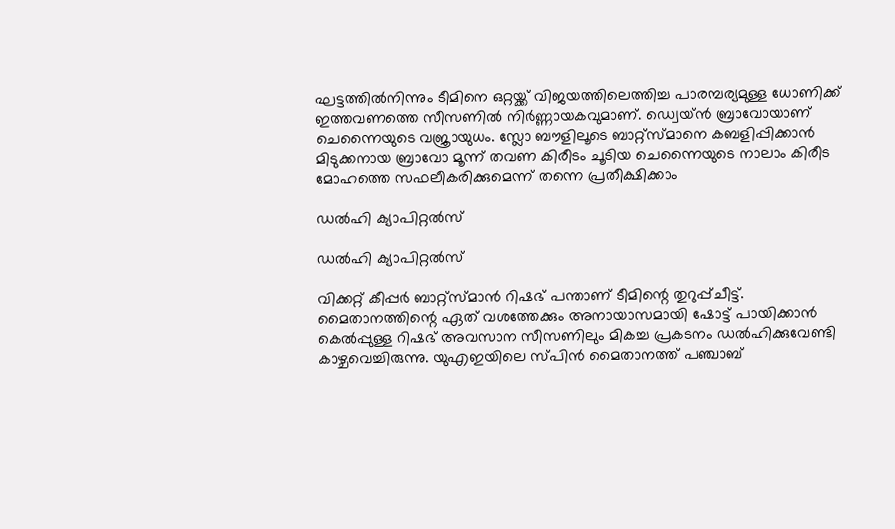ഘട്ടത്തില്‍നിന്നും ടീമിനെ ഒറ്റയ്ക്ക് വിജയത്തിലെത്തിച്ച പാരമ്പര്യമുള്ള ധോണിക്ക് ഇത്തവണത്തെ സീസണില്‍ നിര്‍ണ്ണായകവുമാണ്. ഡ്വെയ്ന്‍ ബ്രാവോയാണ് ചെന്നൈയുടെ വജ്രായുധം. സ്ലോ ബൗളിലൂടെ ബാറ്റ്‌സ്മാനെ കബളിപ്പിക്കാന്‍ മിടുക്കനായ ബ്രാവോ മൂന്ന് തവണ കിരീടം ചൂടിയ ചെന്നൈയുടെ നാലാം കിരീട മോഹത്തെ സഫലീകരിക്കുമെന്ന് തന്നെ പ്രതീക്ഷിക്കാം

ഡല്‍ഹി ക്യാപിറ്റല്‍സ്

ഡല്‍ഹി ക്യാപിറ്റല്‍സ്

വിക്കറ്റ് കീപ്പര്‍ ബാറ്റ്‌സ്മാന്‍ റിഷഭ് പന്താണ് ടീമിന്റെ തുറുപ്പ്ചീട്ട്. മൈതാനത്തിന്റെ ഏത് വശത്തേക്കും അനായാസമായി ഷോട്ട് പായിക്കാന്‍ കെല്‍പ്പുള്ള റിഷഭ് അവസാന സീസണിലും മികച്ച പ്രകടനം ഡല്‍ഹിക്കുവേണ്ടി കാഴ്ചവെച്ചിരുന്നു. യുഎഇയിലെ സ്പിന്‍ മൈതാനത്ത് പഞ്ചാബ്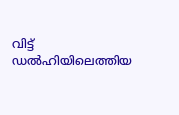വിട്ട് ഡല്‍ഹിയിലെത്തിയ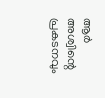ആര്‍ അശ്വിന്റെ പ്രകടനവും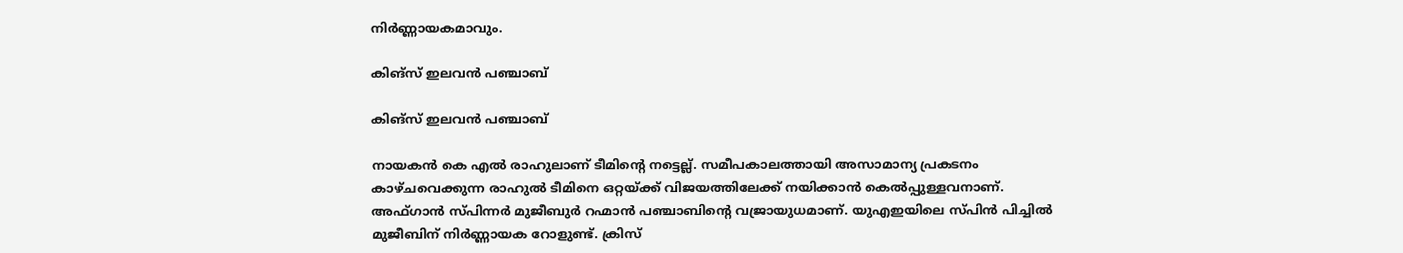നിര്‍ണ്ണായകമാവും.

കിങ്‌സ് ഇലവന്‍ പഞ്ചാബ്

കിങ്‌സ് ഇലവന്‍ പഞ്ചാബ്

നായകന്‍ കെ എല്‍ രാഹുലാണ് ടീമിന്റെ നട്ടെല്ല്. സമീപകാലത്തായി അസാമാന്യ പ്രകടനം കാഴ്ചവെക്കുന്ന രാഹുല്‍ ടീമിനെ ഒറ്റയ്ക്ക് വിജയത്തിലേക്ക് നയിക്കാന്‍ കെല്‍പ്പുള്ളവനാണ്. അഫ്ഗാന്‍ സ്പിന്നര്‍ മുജീബുര്‍ റഹ്മാന്‍ പഞ്ചാബിന്റെ വജ്രായുധമാണ്. യുഎഇയിലെ സ്പിന്‍ പിച്ചില്‍ മുജീബിന് നിര്‍ണ്ണായക റോളുണ്ട്. ക്രിസ്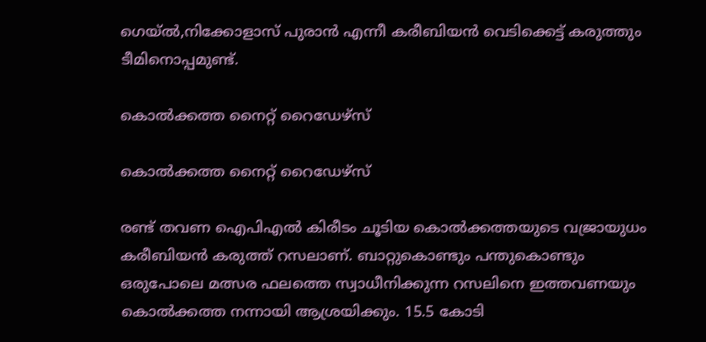ഗെയ്ല്‍,നിക്കോളാസ് പുരാന്‍ എന്നീ കരീബിയന്‍ വെടിക്കെട്ട് കരുത്തും ടീമിനൊപ്പമുണ്ട്.

കൊല്‍ക്കത്ത നൈറ്റ് റൈഡേഴ്‌സ്

കൊല്‍ക്കത്ത നൈറ്റ് റൈഡേഴ്‌സ്

രണ്ട് തവണ ഐപിഎല്‍ കിരീടം ചൂടിയ കൊല്‍ക്കത്തയുടെ വജ്രായുധം കരീബിയന്‍ കരുത്ത് റസലാണ്. ബാറ്റുകൊണ്ടും പന്തുകൊണ്ടും ഒരുപോലെ മത്സര ഫലത്തെ സ്വാധീനിക്കുന്ന റസലിനെ ഇത്തവണയും കൊല്‍ക്കത്ത നന്നായി ആശ്രയിക്കും. 15.5 കോടി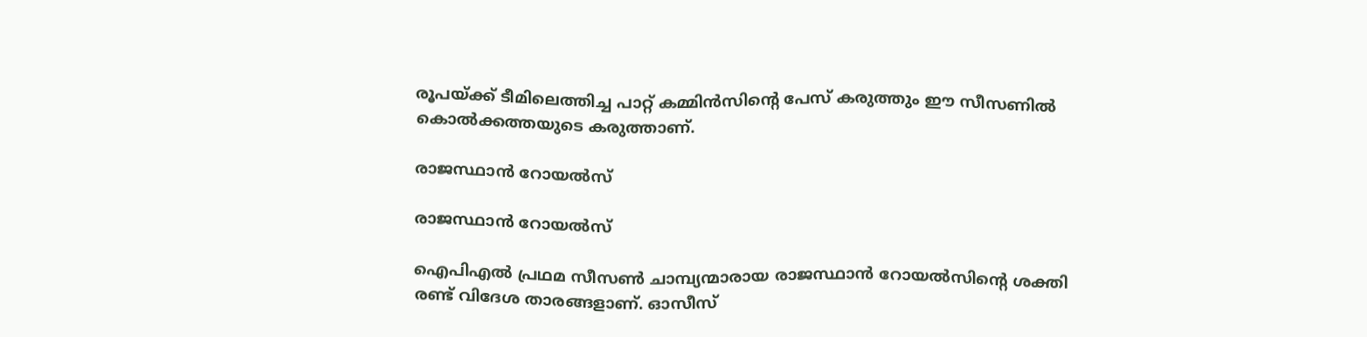രൂപയ്ക്ക് ടീമിലെത്തിച്ച പാറ്റ് കമ്മിന്‍സിന്റെ പേസ് കരുത്തും ഈ സീസണില്‍ കൊല്‍ക്കത്തയുടെ കരുത്താണ്.

രാജസ്ഥാന്‍ റോയല്‍സ്

രാജസ്ഥാന്‍ റോയല്‍സ്

ഐപിഎല്‍ പ്രഥമ സീസണ്‍ ചാമ്പ്യന്മാരായ രാജസ്ഥാന്‍ റോയല്‍സിന്റെ ശക്തി രണ്ട് വിദേശ താരങ്ങളാണ്. ഓസീസ്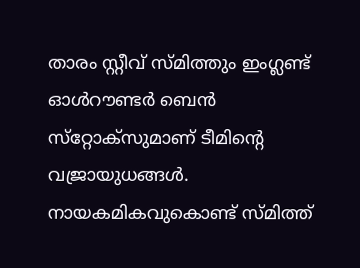താരം സ്റ്റീവ് സ്മിത്തും ഇംഗ്ലണ്ട് ഓള്‍റൗണ്ടര്‍ ബെന്‍ സ്‌റ്റോക്‌സുമാണ് ടീമിന്റെ വജ്രായുധങ്ങള്‍. നായകമികവുകൊണ്ട് സ്മിത്ത്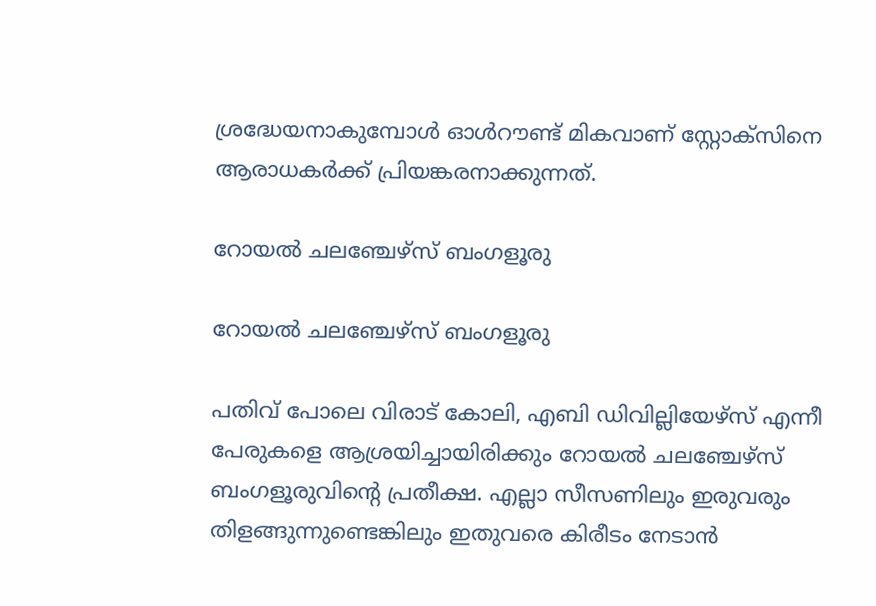ശ്രദ്ധേയനാകുമ്പോള്‍ ഓള്‍റൗണ്ട് മികവാണ് സ്റ്റോക്‌സിനെ ആരാധകര്‍ക്ക് പ്രിയങ്കരനാക്കുന്നത്.

റോയല്‍ ചലഞ്ചേഴ്‌സ് ബംഗളൂരു

റോയല്‍ ചലഞ്ചേഴ്‌സ് ബംഗളൂരു

പതിവ് പോലെ വിരാട് കോലി, എബി ഡിവില്ലിയേഴ്‌സ് എന്നീ പേരുകളെ ആശ്രയിച്ചായിരിക്കും റോയല്‍ ചലഞ്ചേഴ്‌സ് ബംഗളൂരുവിന്റെ പ്രതീക്ഷ. എല്ലാ സീസണിലും ഇരുവരും തിളങ്ങുന്നുണ്ടെങ്കിലും ഇതുവരെ കിരീടം നേടാന്‍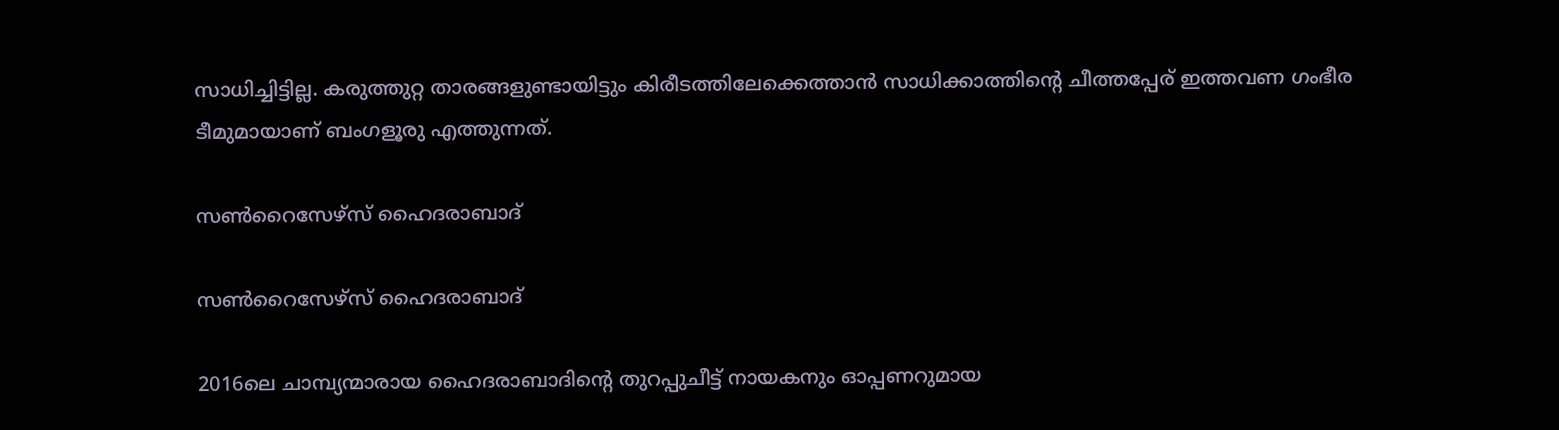സാധിച്ചിട്ടില്ല. കരുത്തുറ്റ താരങ്ങളുണ്ടായിട്ടും കിരീടത്തിലേക്കെത്താന്‍ സാധിക്കാത്തിന്റെ ചീത്തപ്പേര് ഇത്തവണ ഗംഭീര ടീമുമായാണ് ബംഗളൂരു എത്തുന്നത്.

സണ്‍റൈസേഴ്‌സ് ഹൈദരാബാദ്

സണ്‍റൈസേഴ്‌സ് ഹൈദരാബാദ്

2016ലെ ചാമ്പ്യന്മാരായ ഹൈദരാബാദിന്റെ തുറപ്പുചീട്ട് നായകനും ഓപ്പണറുമായ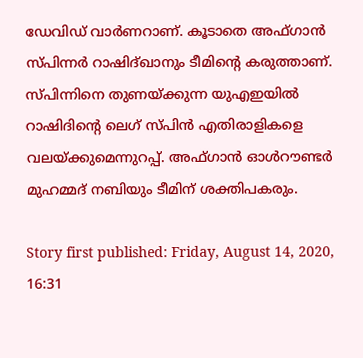ഡേവിഡ് വാര്‍ണറാണ്. കൂടാതെ അഫ്ഗാന്‍ സ്പിന്നര്‍ റാഷിദ്ഖാനും ടീമിന്റെ കരുത്താണ്. സ്പിന്നിനെ തുണയ്ക്കുന്ന യുഎഇയില്‍ റാഷിദിന്റെ ലെഗ് സ്പിന്‍ എതിരാളികളെ വലയ്ക്കുമെന്നുറപ്പ്. അഫ്ഗാന്‍ ഓള്‍റൗണ്ടര്‍ മുഹമ്മദ് നബിയും ടീമിന് ശക്തിപകരും.

Story first published: Friday, August 14, 2020, 16:31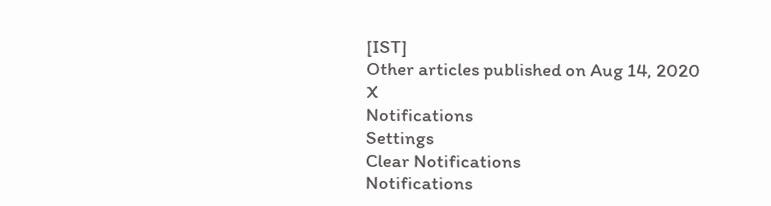[IST]
Other articles published on Aug 14, 2020
X
Notifications
Settings
Clear Notifications
Notifications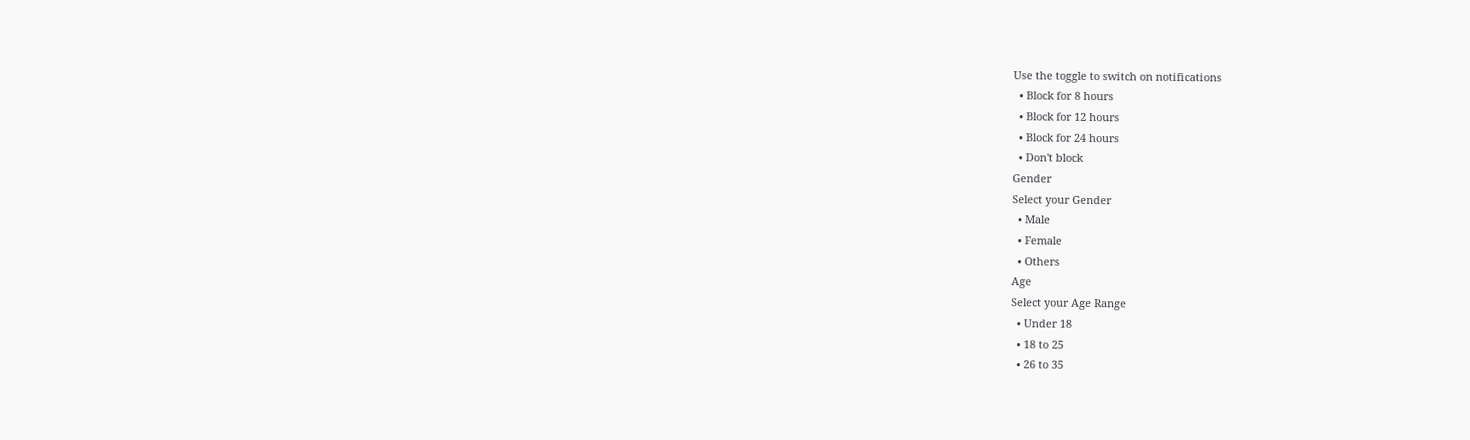Use the toggle to switch on notifications
  • Block for 8 hours
  • Block for 12 hours
  • Block for 24 hours
  • Don't block
Gender
Select your Gender
  • Male
  • Female
  • Others
Age
Select your Age Range
  • Under 18
  • 18 to 25
  • 26 to 35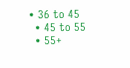• 36 to 45
  • 45 to 55
  • 55+